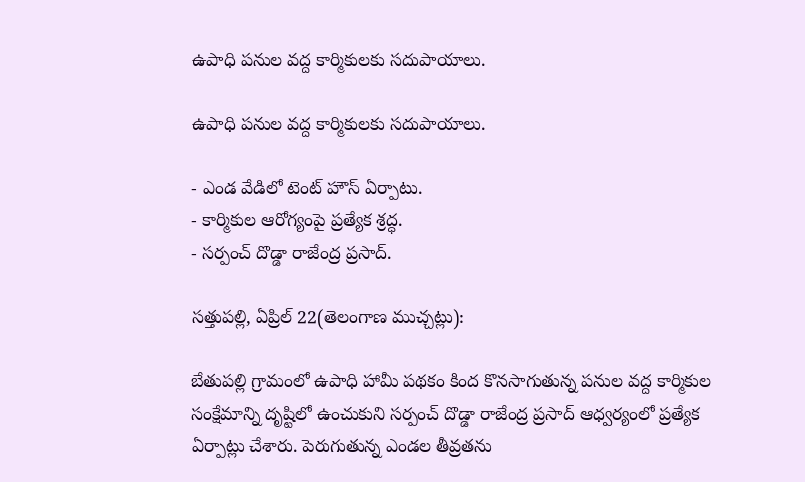ఉపాధి పనుల వద్ద కార్మికులకు సదుపాయాలు.

ఉపాధి పనుల వద్ద కార్మికులకు సదుపాయాలు.

- ఎండ వేడిలో టెంట్ హౌస్ ఏర్పాటు.
- కార్మికుల ఆరోగ్యంపై ప్రత్యేక శ్రద్ధ.
- సర్పంచ్ దొడ్డా రాజేంద్ర ప్రసాద్.

సత్తుపల్లి, ఏప్రిల్ 22(తెలంగాణ ముచ్చట్లు):

బేతుపల్లి గ్రామంలో ఉపాధి హామీ పథకం కింద కొనసాగుతున్న పనుల వద్ద కార్మికుల సంక్షేమాన్ని దృష్టిలో ఉంచుకుని సర్పంచ్ దొడ్డా రాజేంద్ర ప్రసాద్ ఆధ్వర్యంలో ప్రత్యేక ఏర్పాట్లు చేశారు. పెరుగుతున్న ఎండల తీవ్రతను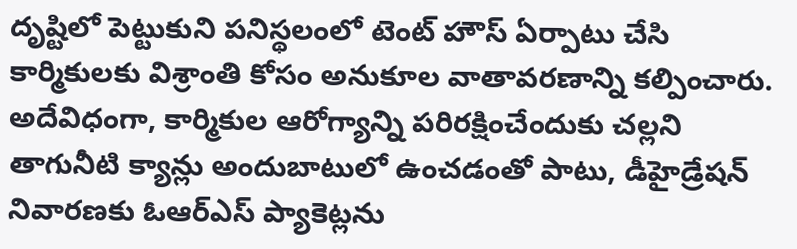దృష్టిలో పెట్టుకుని పనిస్థలంలో టెంట్ హౌస్ ఏర్పాటు చేసి కార్మికులకు విశ్రాంతి కోసం అనుకూల వాతావరణాన్ని కల్పించారు. అదేవిధంగా, కార్మికుల ఆరోగ్యాన్ని పరిరక్షించేందుకు చల్లని తాగునీటి క్యాన్లు అందుబాటులో ఉంచడంతో పాటు, డీహైడ్రేషన్ నివారణకు ఓఆర్‌ఎస్ ప్యాకెట్లను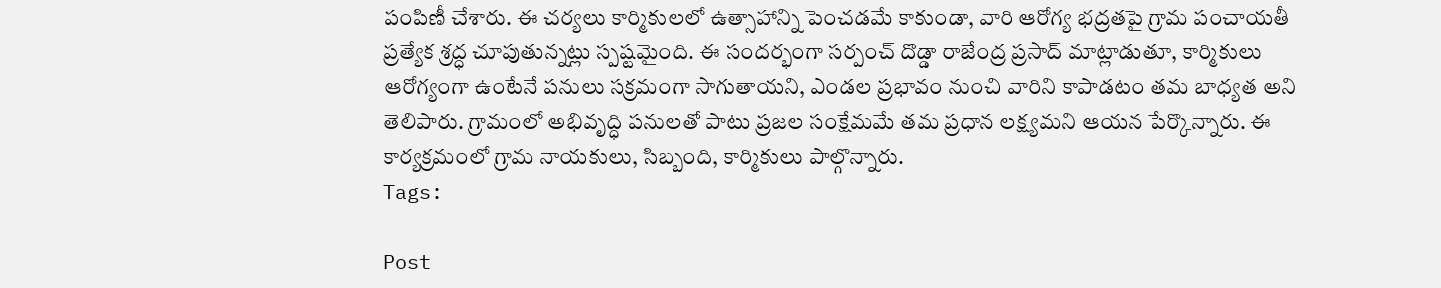పంపిణీ చేశారు. ఈ చర్యలు కార్మికులలో ఉత్సాహాన్ని పెంచడమే కాకుండా, వారి ఆరోగ్య భద్రతపై గ్రామ పంచాయతీ ప్రత్యేక శ్రద్ధ చూపుతున్నట్లు స్పష్టమైంది. ఈ సందర్భంగా సర్పంచ్ దొడ్డా రాజేంద్ర ప్రసాద్ మాట్లాడుతూ, కార్మికులు ఆరోగ్యంగా ఉంటేనే పనులు సక్రమంగా సాగుతాయని, ఎండల ప్రభావం నుంచి వారిని కాపాడటం తమ బాధ్యత అని తెలిపారు. గ్రామంలో అభివృద్ధి పనులతో పాటు ప్రజల సంక్షేమమే తమ ప్రధాన లక్ష్యమని ఆయన పేర్కొన్నారు. ఈ కార్యక్రమంలో గ్రామ నాయకులు, సిబ్బంది, కార్మికులు పాల్గొన్నారు.
Tags:

Post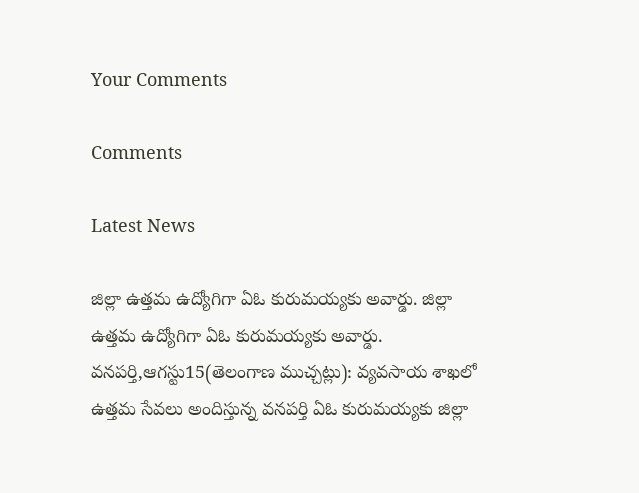Your Comments

Comments

Latest News

జిల్లా ఉత్తమ ఉద్యోగిగా ఏఓ కురుమయ్యకు అవార్డు. జిల్లా ఉత్తమ ఉద్యోగిగా ఏఓ కురుమయ్యకు అవార్డు.
వనపర్తి,ఆగస్టు15(తెలంగాణ ముచ్చట్లు): వ్యవసాయ శాఖలో ఉత్తమ సేవలు అందిస్తున్న వనపర్తి ఏఓ కురుమయ్యకు జిల్లా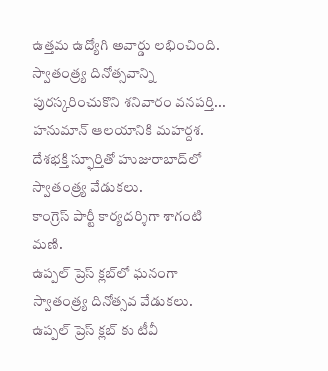ఉత్తమ ఉద్యోగి అవార్డు లభించింది. స్వాతంత్ర్య దినోత్సవాన్ని పురస్కరించుకొని శనివారం వనపర్తి...
హనుమాన్ ఆలయానికి మహర్దశ.
దేశభక్తి స్ఫూర్తితో హుజురాబాద్‌లో స్వాతంత్ర్య వేడుకలు.
కాంగ్రెస్ పార్టీ కార్యదర్శిగా శాగంటి మణి.
ఉప్పల్ ప్రెస్ క్లబ్‌లో ఘనంగా స్వాతంత్ర్య దినోత్సవ వేడుకలు.
ఉప్పల్ ప్రెస్ క్లబ్‌ కు టీవీ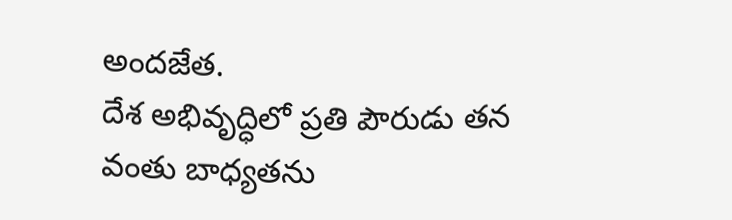అందజేత.
దేశ అభివృద్ధిలో ప్రతి పౌరుడు తన వంతు బాధ్యతను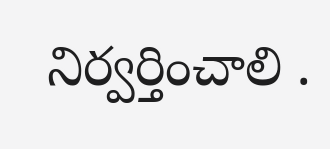నిర్వర్తించాలి .